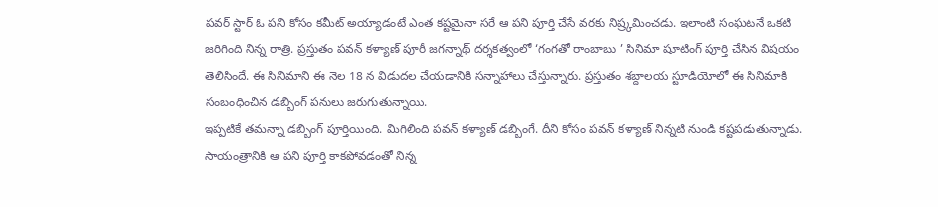పవర్ స్టార్ ఓ పని కోసం కమీట్ అయ్యాడంటే ఎంత కష్టమైనా సరే ఆ పని పూర్తి చేసే వరకు నిష్ర్కమించడు. ఇలాంటి సంఘటనే ఒకటి జరిగింది నిన్న రాత్రి. ప్రస్తుతం పవన్ కళ్యాణ్ పూరీ జగన్నాథ్ దర్శకత్వంలో ‘గంగతో రాంబాబు ’ సినిమా షూటింగ్ పూర్తి చేసిన విషయం తెలిసిందే. ఈ సినిమాని ఈ నెల 18 న విడుదల చేయడానికి సన్నాహాలు చేస్తున్నారు. ప్రస్తుతం శబ్దాలయ స్టూడియోలో ఈ సినిమాకి సంబంధించిన డబ్బింగ్ పనులు జరుగుతున్నాయి.
ఇప్పటికే తమన్నా డబ్బింగ్ పూర్తియింది. మిగిలింది పవన్ కళ్యాణ్ డబ్బింగే. దీని కోసం పవన్ కళ్యాణ్ నిన్నటి నుండి కష్టపడుతున్నాడు. సాయంత్రానికి ఆ పని పూర్తి కాకపోవడంతో నిన్న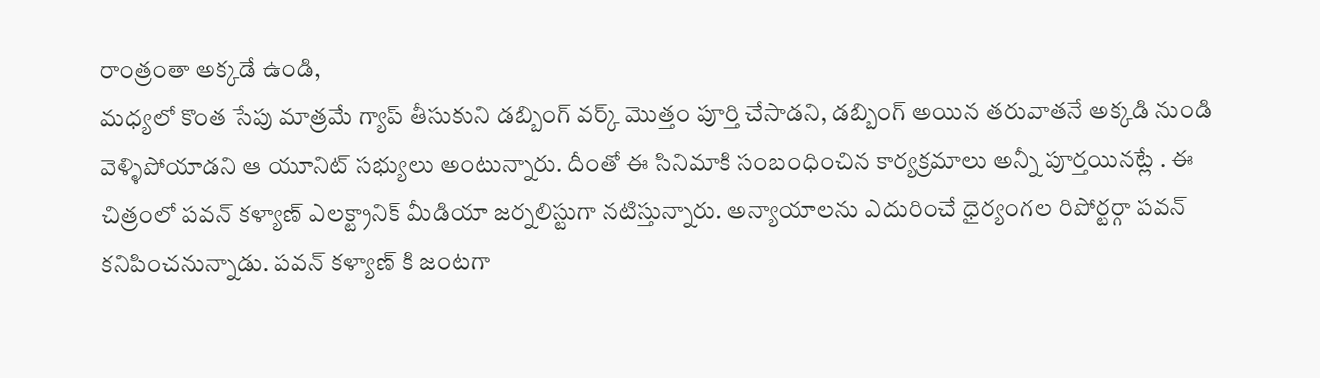రాంత్రంతా అక్కడే ఉండి,
మధ్యలో కొంత సేపు మాత్రమే గ్యాప్ తీసుకుని డబ్బింగ్ వర్క్ మొత్తం పూర్తి చేసాడని, డబ్బింగ్ అయిన తరువాతనే అక్కడి నుండి వెళ్ళిపోయాడని ఆ యూనిట్ సభ్యులు అంటున్నారు. దీంతో ఈ సినిమాకి సంబంధించిన కార్యక్రమాలు అన్నీ పూర్తయినట్లే . ఈ చిత్రంలో పవన్ కళ్యాణ్ ఎలక్ట్రానిక్ మీడియా జర్నలిస్టుగా నటిస్తున్నారు. అన్యాయాలను ఎదురించే ధైర్యంగల రిపోర్టర్గా పవన్ కనిపించనున్నాడు. పవన్ కళ్యాణ్ కి జంటగా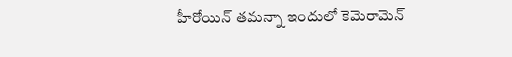హీరోయిన్ తమన్నా ఇందులో కెమెరామెన్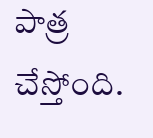పాత్ర చేస్తోంది.